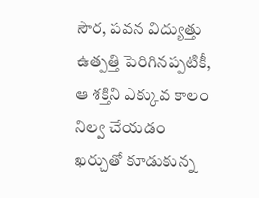సౌర, పవన విద్యుత్తు ఉత్పత్తి పెరిగినప్పటికీ, ఆ శక్తిని ఎక్కువ కాలం నిల్వ చేయడం ఖర్చుతో కూడుకున్న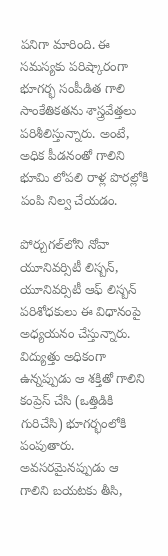పనిగా మారింది. ఈ సమస్యకు పరిష్కారంగా భూగర్భ సంపీడిత గాలి సాంకేతికతను శాస్త్రవేత్తలు పరిశీలిస్తున్నారు. అంటే, అధిక పీడనంతో గాలిని భూమి లోపలి రాళ్ల పొరల్లోకి పంపి నిల్వ చేయడం.

పోర్చుగల్‌లోని నోవా యూనివర్సిటీ లిస్బన్, యూనివర్సిటీ ఆఫ్‌ లిస్బన్ పరిశోధకులు ఈ విధానంపై అధ్యయనం చేస్తున్నారు. విద్యుత్తు అధికంగా ఉన్నప్పుడు ఆ శక్తితో గాలిని కంప్రెస్ చేసి (ఒత్తిడికి గురిచేసి) భూగర్భంలోకి పంపుతారు. అవసరమైనప్పుడు ఆ గాలిని బయటకు తీసి,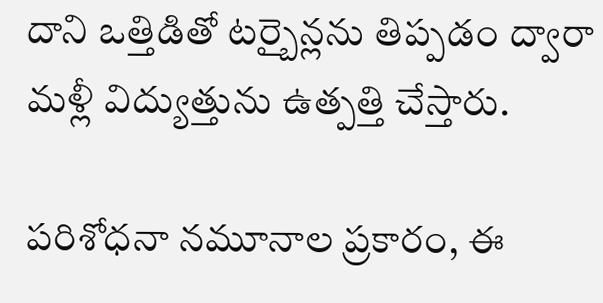దాని ఒత్తిడితో టర్బైన్లను తిప్పడం ద్వారా మళ్లీ విద్యుత్తును ఉత్పత్తి చేస్తారు.

పరిశోధనా నమూనాల ప్రకారం, ఈ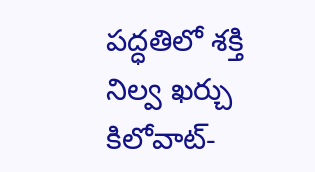పద్ధతిలో శక్తి నిల్వ ఖర్చు కిలోవాట్-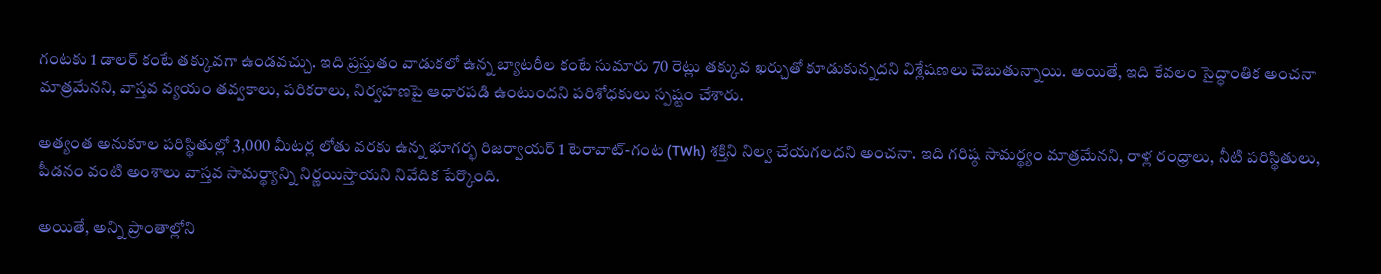గంటకు 1 డాలర్ కంటే తక్కువగా ఉండవచ్చు. ఇది ప్రస్తుతం వాడుకలో ఉన్న బ్యాటరీల కంటే సుమారు 70 రెట్లు తక్కువ ఖర్చుతో కూడుకున్నదని విశ్లేషణలు చెబుతున్నాయి. అయితే, ఇది కేవలం సైద్ధాంతిక అంచనా మాత్రమేనని, వాస్తవ వ్యయం తవ్వకాలు, పరికరాలు, నిర్వహణపై ఆధారపడి ఉంటుందని పరిశోధకులు స్పష్టం చేశారు.

అత్యంత అనుకూల పరిస్థితుల్లో 3,000 మీటర్ల లోతు వరకు ఉన్న భూగర్భ రిజర్వాయర్ 1 టెరావాట్-గంట (TWh) శక్తిని నిల్వ చేయగలదని అంచనా. ఇది గరిష్ఠ సామర్థ్యం మాత్రమేనని, రాళ్ల రంధ్రాలు, నీటి పరిస్థితులు, పీడనం వంటి అంశాలు వాస్తవ సామర్థ్యాన్ని నిర్ణయిస్తాయని నివేదిక పేర్కొంది.

అయితే, అన్ని ప్రాంతాల్లోని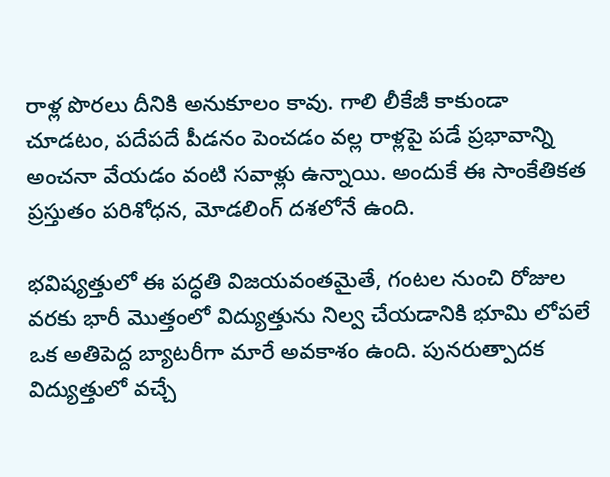రాళ్ల పొరలు దీనికి అనుకూలం కావు. గాలి లీకేజీ కాకుండా చూడటం, పదేపదే పీడనం పెంచడం వల్ల రాళ్లపై పడే ప్రభావాన్ని అంచనా వేయడం వంటి సవాళ్లు ఉన్నాయి. అందుకే ఈ సాంకేతికత ప్రస్తుతం పరిశోధన, మోడలింగ్ దశలోనే ఉంది.

భవిష్యత్తులో ఈ పద్ధతి విజయవంతమైతే, గంటల నుంచి రోజుల వరకు భారీ మొత్తంలో విద్యుత్తును నిల్వ చేయడానికి భూమి లోపలే ఒక అతిపెద్ద బ్యాటరీగా మారే అవకాశం ఉంది. పునరుత్పాదక విద్యుత్తులో వచ్చే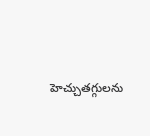హెచ్చుతగ్గులను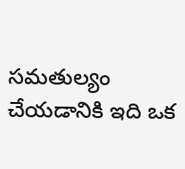సమతుల్యం చేయడానికి ఇది ఒక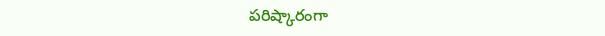పరిష్కారంగా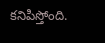కనిపిస్తోంది.